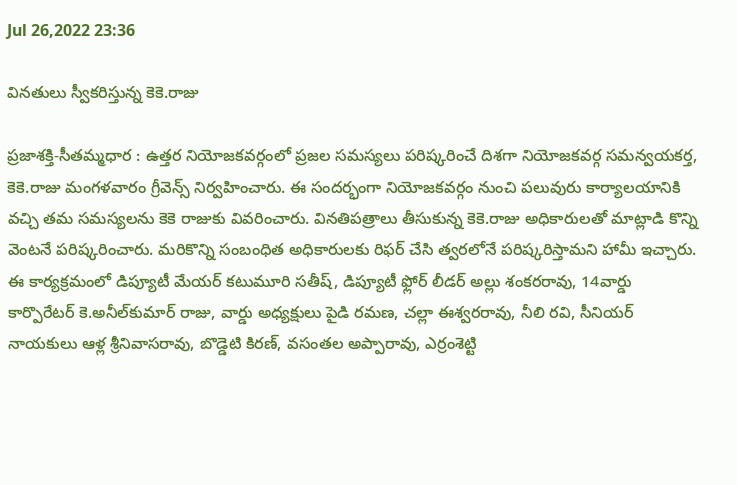Jul 26,2022 23:36

వినతులు స్వీకరిస్తున్న కెకె.రాజు

ప్రజాశక్తి-సీతమ్మధార : ఉత్తర నియోజకవర్గంలో ప్రజల సమస్యలు పరిష్కరించే దిశగా నియోజకవర్గ సమన్వయకర్త, కెకె.రాజు మంగళవారం గ్రీవెన్స్‌ నిర్వహించారు. ఈ సందర్భంగా నియోజకవర్గం నుంచి పలువురు కార్యాలయానికి వచ్చి తమ సమస్యలను కెకె రాజుకు వివరించారు. వినతిపత్రాలు తీసుకున్న కెకె.రాజు అధికారులతో మాట్లాడి కొన్ని వెంటనే పరిష్కరించారు. మరికొన్ని సంబంధిత అధికారులకు రిఫర్‌ చేసి త్వరలోనే పరిష్కరిస్తామని హామీ ఇచ్చారు. ఈ కార్యక్రమంలో డిప్యూటీ మేయర్‌ కటుమూరి సతీష్‌, డిప్యూటీ ఫ్లోర్‌ లీడర్‌ అల్లు శంకరరావు, 14వార్డు కార్పొరేటర్‌ కె.అనీల్‌కుమార్‌ రాజు, వార్డు అధ్యక్షులు పైడి రమణ, చల్లా ఈశ్వరరావు, నీలి రవి, సీనియర్‌ నాయకులు ఆళ్ల శ్రీనివాసరావు, బొడ్డెటి కిరణ్‌, వసంతల అప్పారావు, ఎర్రంశెట్టి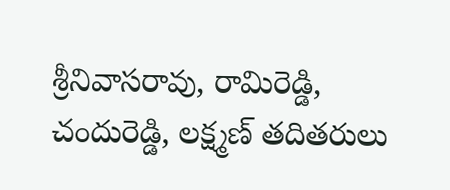శ్రీనివాసరావు, రామిరెడ్డి, చందురెడ్డి, లక్ష్మణ్‌ తదితరులు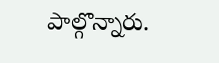పాల్గొన్నారు.